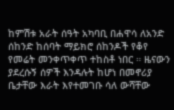ከምሽቱ አራት ሰዓት አካባቢ በሐዋሳ ለአንድ ሰከንድ ከሰባት ማይክሮ ሰከንዶች የቆየ የመሬት መንቀጥቀጥ ተከስቶ ነበር ። ዜናውን ያደረሱኝ ሰዎች እንዳሉት ከሆነ በመኖሪያ ቤታቸው እራት እየተመገቡ ሳለ ውሻቸው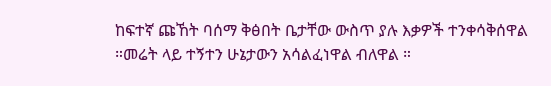ከፍተኛ ጩኸት ባሰማ ቅፅበት ቤታቸው ውስጥ ያሉ እቃዎች ተንቀሳቅሰዋል ።መሬት ላይ ተኝተን ሁኔታውን አሳልፈነዋል ብለዋል ።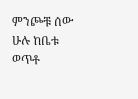ምንጮቹ ሰው ሁሉ ከቤቱ ወጥቶ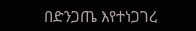በድንጋጤ እየተነጋገረ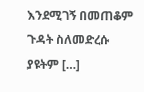እንደሚገኝ በመጠቆም ጉዳት ስለመድረሱ ያዩትም […]